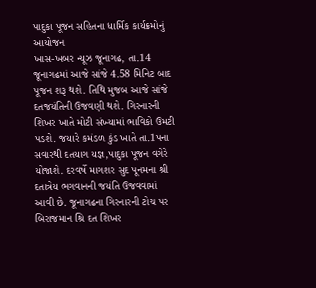પાદુકા પૂજન સહિતના ધાર્મિક કાર્યક્રમોનું આયોજન
ખાસ-ખબર ન્યૂઝ જૂનાગઢ, તા.14
જૂનાગઢમાં આજે સાંજે 4.58 મિનિટ બાદ પૂજન શરૂ થશે. તિથિ મુજબ આજે સાંજે દતજયંતિની ઉજવણી થશે. ગિરનારની શિખર ખાતે મોટી સંખ્યામાં ભાવિકો ઉમટી પડશે. જયારે કમંડળ કુંડ ખાતે તા.1પના સવારથી દતયાગ યજ્ઞ,પાદુકા પૂજન વગેરે યોજાશે. દરવર્ષે માગશર સુદ પૂનમના શ્રી દતાત્રેય ભગવાનની જયંતિ ઉજવવામાં આવી છે. જૂનાગઢના ગિરનારની ટોચ પર બિરાજમાન શ્રિ દત શિખર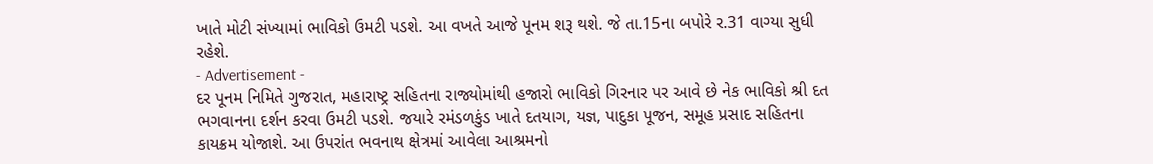ખાતે મોટી સંખ્યામાં ભાવિકો ઉમટી પડશે. આ વખતે આજે પૂનમ શરૂ થશે. જે તા.15ના બપોરે ર.31 વાગ્યા સુધી રહેશે.
- Advertisement -
દર પૂનમ નિમિતે ગુજરાત, મહારાષ્ટ્ર સહિતના રાજ્યોમાંથી હજારો ભાવિકો ગિરનાર પર આવે છે નેક ભાવિકો શ્રી દત ભગવાનના દર્શન કરવા ઉમટી પડશે. જયારે રમંડળકુંડ ખાતે દતયાગ, યજ્ઞ, પાદુકા પૂજન, સમૂહ પ્રસાદ સહિતના કાયક્રમ યોજાશે. આ ઉપરાંત ભવનાથ ક્ષેત્રમાં આવેલા આશ્રમનો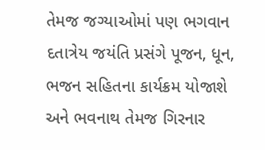તેમજ જગ્યાઓમાં પણ ભગવાન દતાત્રેય જયંતિ પ્રસંગે પૂજન, ધૂન, ભજન સહિતના કાર્યક્રમ યોજાશે અને ભવનાથ તેમજ ગિરનાર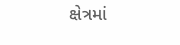ક્ષેત્રમાં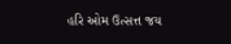હરિ ઓમ ઉત્સત્ત જય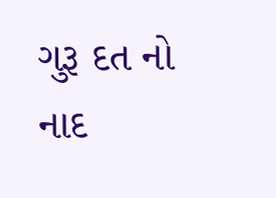ગુરૂ દત નો નાદ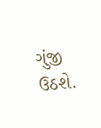ગુંજી ઉઠશે.